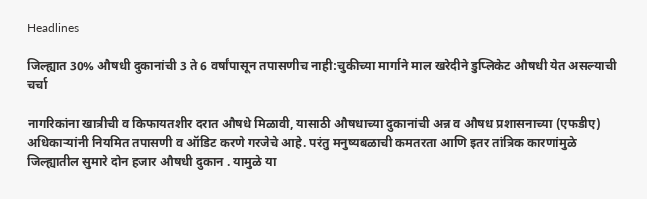Headlines

जिल्ह्यात 30% औषधी दुकानांची 3 ते 6 वर्षांपासून तपासणीच नाही:चुकीच्या मार्गाने माल खरेदीने डुप्लिकेट औषधी येत असल्याची चर्चा

नागरिकांना खात्रीची व किफायतशीर दरात औषधे मिळावी, यासाठी औषधाच्या दुकानांची अन्न व औषध प्रशासनाच्या (एफडीए) अधिकाऱ्यांनी नियमित तपासणी व ऑडिट करणे गरजेचे आहे. परंतु मनुष्यबळाची कमतरता आणि इतर तांत्रिक कारणांमुळे जिल्ह्यातील सुमारे दोन हजार औषधी दुकान . यामुळे या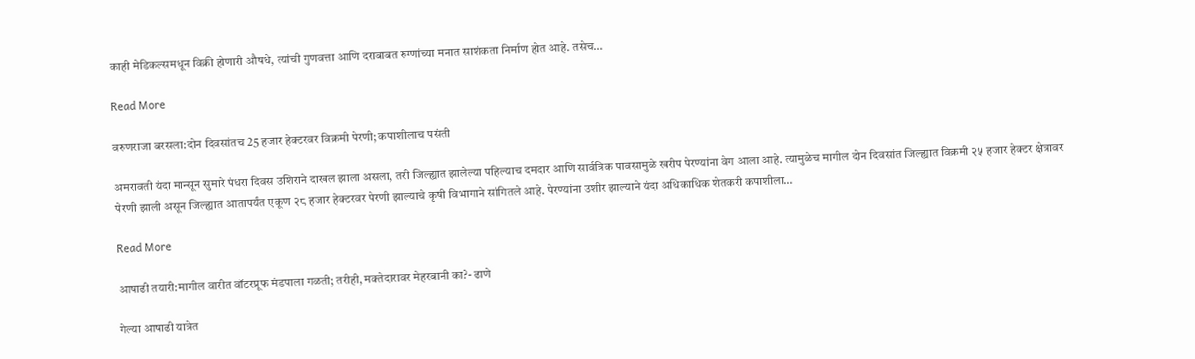काही मेडिकल्समधून विक्री होणारी औषधे, त्यांची गुणवत्ता आणि दराबाबत रुग्णांच्या मनात साशंकता निर्माण होत आहे. तसेच…

Read More

वरुणराजा बरसला:दोन दिवसांतच 25 हजार हेक्टरवर विक्रमी पेरणी; कपाशीलाच पसंती

अमरावती यंदा मान्सून सुमारे पंधरा दिवस उशिराने दाखल झाला असला, तरी जिल्ह्यात झालेल्या पहिल्याच दमदार आणि सार्वत्रिक पावसामुळे खरीप पेरण्यांना वेग आला आहे. त्यामुळेच मागील दोन दिवसांत जिल्ह्यात विक्रमी २५ हजार हेक्टर क्षेत्रावर पेरणी झाली असून जिल्ह्यात आतापर्यंत एकूण २८ हजार हेक्टरवर पेरणी झाल्याचे कृषी विभागाने सांगितले आहे. पेरण्यांना उशीर झाल्याने यंदा अधिकाधिक शेतकरी कपाशीला…

Read More

आषाढी तयारी:मागील वारीत वॉटरप्रूफ मंडपाला गळती; तरीही, मक्तेदारावर मेहरबानी का?- ढाणे

गेल्या आषाढी यात्रेत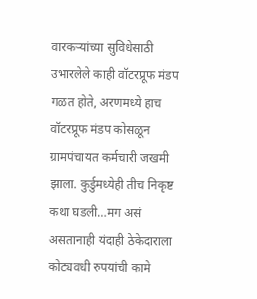वारकऱ्यांच्या सुविधेसाठी उभारलेले काही वॉटरप्रूफ मंडप गळत होते, अरणमध्ये हाच वॉटरप्रूफ मंडप कोसळून ग्रामपंचायत कर्मचारी जखमी झाला. कुर्डुमध्येही तीच निकृष्ट कथा घडली…मग असं असतानाही यंदाही ठेकेदाराला कोट्यवधी रुपयांची कामे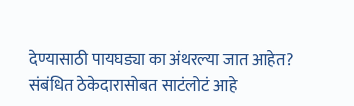देण्यासाठी पायघड्या का अंथरल्या जात आहेत? संबंधित ठेकेदारासोबत साटंलोटं आहे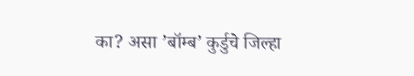का? असा ’बॉम्ब’ कुर्डुचे जिल्हा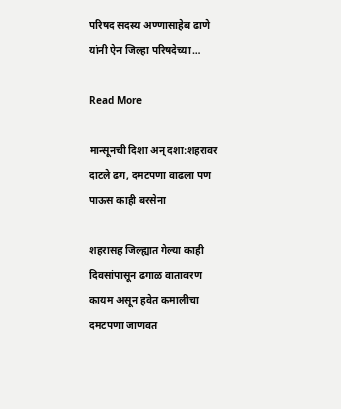परिषद सदस्य अण्णासाहेब ढाणे यांनी ऐन जिल्हा परिषदेच्या…

Read More

मान्सूनची दिशा अन् दशा:शहरावर दाटले ढग, दमटपणा वाढला पण पाऊस काही बरसेना

शहरासह जिल्ह्यात गेल्या काही दिवसांपासून ढगाळ वातावरण कायम असून हवेत कमालीचा दमटपणा जाणवत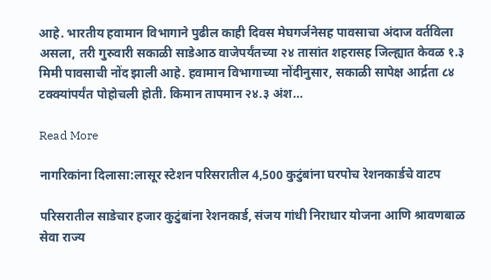आहे. भारतीय हवामान विभागाने पुढील काही दिवस मेघगर्जनेसह पावसाचा अंदाज वर्तविला असला, तरी गुरुवारी सकाळी साडेआठ वाजेपर्यंतच्या २४ तासांत शहरासह जिल्ह्यात केवळ १.३ मिमी पावसाची नोंद झाली आहे. हवामान विभागाच्या नोंदीनुसार, सकाळी सापेक्ष आर्द्रता ८४ टक्क्यांपर्यंत पोहोचली होती. किमान तापमान २४.३ अंश…

Read More

नागरिकांना दिलासा:लासूर स्टेशन परिसरातील 4,500 कुटुंबांना घरपोच रेशनकार्डचे वाटप

परिसरातील साडेचार हजार कुटुंबांना रेशनकार्ड, संजय गांधी निराधार योजना आणि श्रावणबाळ सेवा राज्य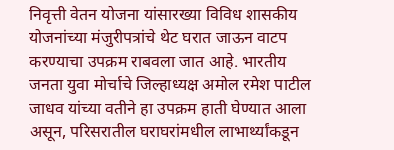निवृत्ती वेतन योजना यांसारख्या विविध शासकीय योजनांच्या मंजुरीपत्रांचे थेट घरात जाऊन वाटप करण्याचा उपक्रम राबवला जात आहे. भारतीय जनता युवा मोर्चाचे जिल्हाध्यक्ष अमोल रमेश पाटील जाधव यांच्या वतीने हा उपक्रम हाती घेण्यात आला असून, परिसरातील घराघरांमधील लाभार्थ्यांकडून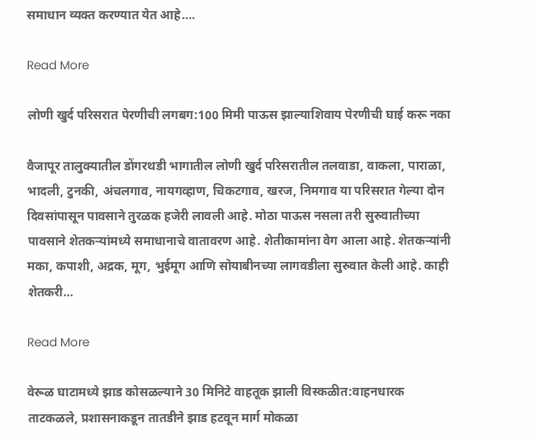समाधान व्यक्त करण्यात येत आहे….

Read More

लोणी खुर्द परिसरात पेरणीची लगबग:100 मिमी पाऊस झाल्याशिवाय पेरणीची घाई करू नका

वैजापूर तालुक्यातील डोंगरथडी भागातील लोणी खुर्द परिसरातील तलवाडा, वाकला, पाराळा, भादली, टुनकी, अंचलगाव, नायगव्हाण, चिकटगाव, खरज, निमगाव या परिसरात गेल्या दोन दिवसांपासून पावसाने तुरळक हजेरी लावली आहे. मोठा पाऊस नसला तरी सुरुवातीच्या पावसाने शेतकऱ्यांमध्ये समाधानाचे वातावरण आहे. शेतीकामांना वेग आला आहे. शेतकऱ्यांनी मका, कपाशी, अद्रक, मूग, भुईमूग आणि सोयाबीनच्या लागवडीला सुरुवात केली आहे. काही शेतकरी…

Read More

वेरूळ घाटामध्ये झाड कोसळल्याने 30 मिनिटे वाहतूक झाली विस्कळीत:वाहनधारक ताटकळले, प्रशासनाकडून तातडीने झाड हटवून मार्ग मोकळा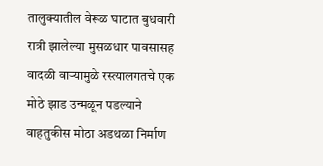तालुक्यातील वेरूळ घाटात बुधवारी रात्री झालेल्या मुसळधार पावसासह वादळी वाऱ्यामुळे रस्त्यालगतचे एक मोठे झाड उन्मळून पडल्याने वाहतुकीस मोठा अडथळा निर्माण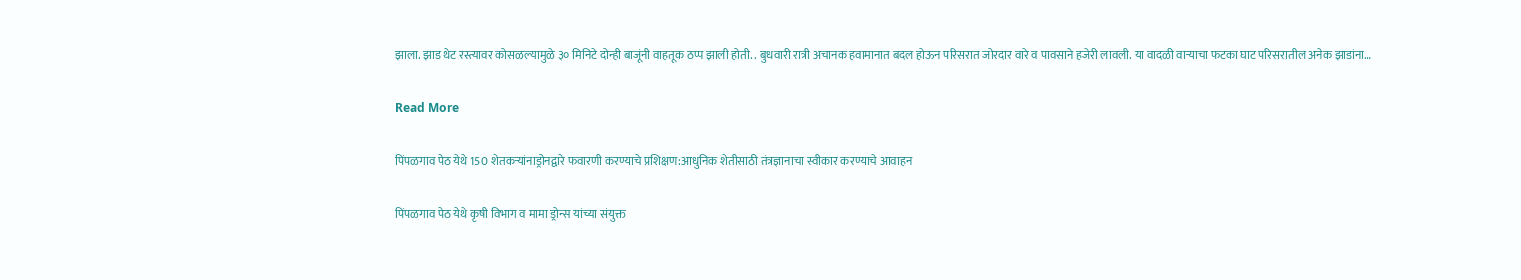झाला. झाड थेट रस्त्यावर कोसळल्यामुळे ३० मिनिटे दोन्ही बाजूंनी वाहतूक ठप्प झाली होती. . बुधवारी रात्री अचानक हवामानात बदल होऊन परिसरात जोरदार वारे व पावसाने हजेरी लावली. या वादळी वाऱ्याचा फटका घाट परिसरातील अनेक झाडांना…

Read More

पिंपळगाव पेठ येथे 150 शेतकऱ्यांनाड्रोनद्वारे फवारणी करण्याचे प्रशिक्षण:आधुनिक शेतीसाठी तंत्रज्ञानाचा स्वीकार करण्याचे आवाहन

पिंपळगाव पेठ येथे कृषी विभाग व मामा ड्रोन्स यांच्या संयुक्त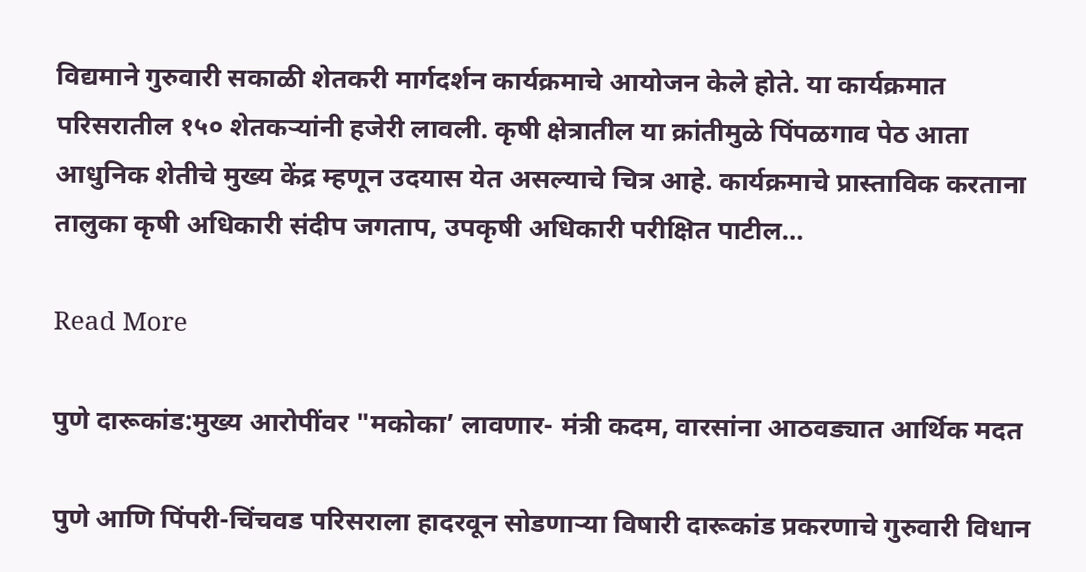विद्यमाने गुरुवारी सकाळी शेतकरी मार्गदर्शन कार्यक्रमाचे आयोजन केले होते. या कार्यक्रमात परिसरातील १५० शेतकऱ्यांनी हजेरी लावली. कृषी क्षेत्रातील या क्रांतीमुळे पिंपळगाव पेठ आता आधुनिक शेतीचे मुख्य केंद्र म्हणून उदयास येत असल्याचे चित्र आहे. कार्यक्रमाचे प्रास्ताविक करताना तालुका कृषी अधिकारी संदीप जगताप, उपकृषी अधिकारी परीक्षित पाटील…

Read More

पुणे दारूकांड:मुख्य आरोपींवर "मकोका’ लावणार- मंत्री कदम, वारसांना आठवड्यात आर्थिक मदत

पुणे आणि पिंपरी-चिंचवड परिसराला हादरवून सोडणाऱ्या विषारी दारूकांड प्रकरणाचे गुरुवारी विधान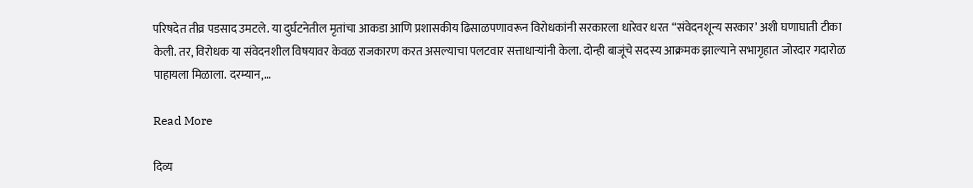परिषदेत तीव्र पडसाद उमटले. या दुर्घटनेतील मृतांचा आकडा आणि प्रशासकीय ढिसाळपणावरून विरोधकांनी सरकारला धारेवर धरत “संवेदनशून्य सरकार’ अशी घणाघाती टीका केली. तर, विरोधक या संवेदनशील विषयावर केवळ राजकारण करत असल्याचा पलटवार सत्ताधाऱ्यांनी केला. दोन्ही बाजूंचे सदस्य आक्रमक झाल्याने सभागृहात जोरदार गदारोळ पाहायला मिळाला. दरम्यान,…

Read More

दिव्य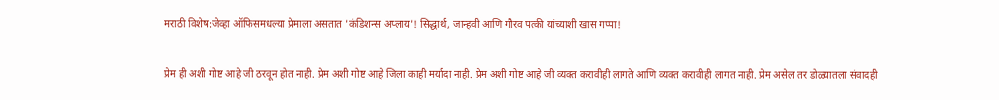मराठी विशेष:जेव्हा ऑफिसमधल्या प्रेमाला असतात 'कंडिशन्स अप्लाय'! सिद्धार्थ, जान्हवी आणि गौरव पत्की यांच्याशी खास गप्पा!

प्रेम ही अशी गोष्ट आहे जी ठरवून होत नाही. प्रेम अशी गोष्ट आहे जिला काही मर्यादा नाही. प्रेम अशी गोष्ट आहे जी व्यक्त करावीही लागते आणि व्यक्त करावीही लागत नाही. प्रेम असेल तर डोळ्यातला संवादही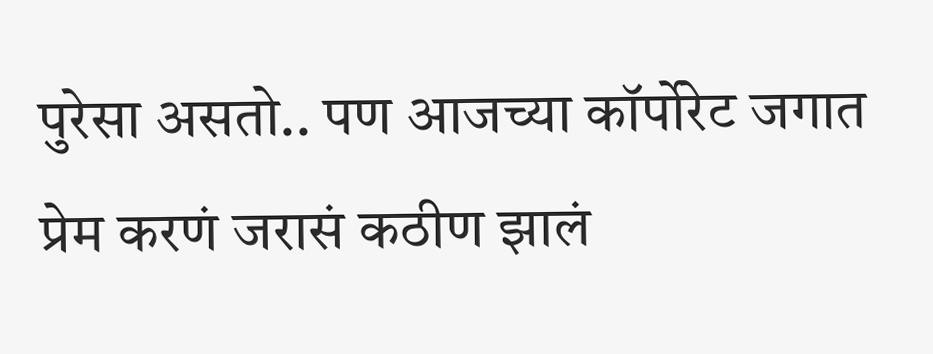पुरेसा असतो.. पण आजच्या कॉर्पोरेट जगात प्रेम करणं जरासं कठीण झालं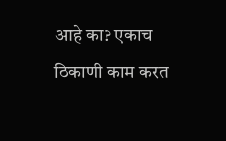आहे का? एकाच ठिकाणी काम करत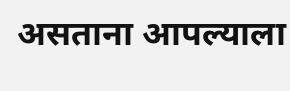असताना आपल्याला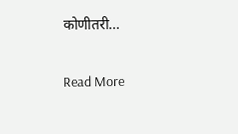कोणीतरी…

Read More